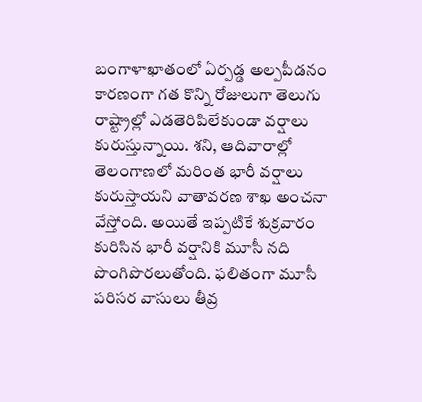బంగాళాఖాతంలో ఏర్పడ్డ అల్పపీడనం కారణంగా గత కొన్ని రోజులుగా తెలుగు రాష్ట్రాల్లో ఎడతెరిపిలేకుండా వర్షాలు కురుస్తున్నాయి. శని, ఆదివారాల్లో తెలంగాణలో మరింత భారీ వర్షాలు కురుస్తాయని వాతావరణ శాఖ అంచనా వేస్తోంది. అయితే ఇప్పటికే శుక్రవారం కురిసిన భారీ వర్షానికి మూసీ నది పొంగిపొరలుతోంది. ఫలితంగా మూసీ పరిసర వాసులు తీవ్ర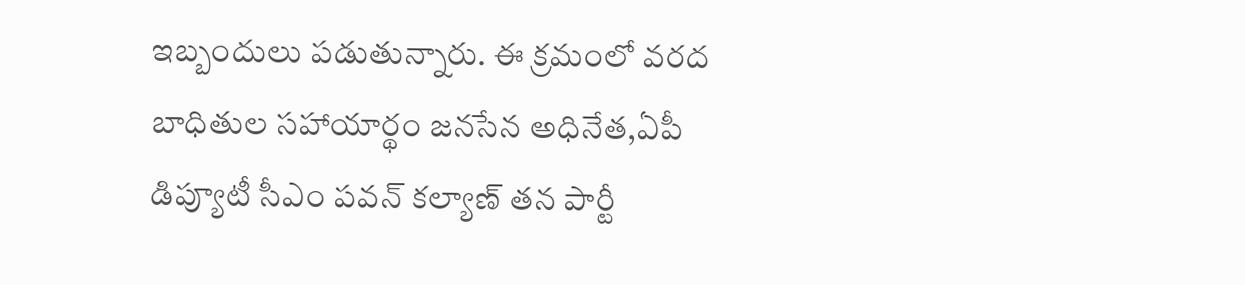ఇబ్బందులు పడుతున్నారు. ఈ క్రమంలో వరద బాధితుల సహాయార్థం జనసేన అధినేత,ఏపీ డిప్యూటీ సీఎం పవన్ కల్యాణ్ తన పార్టీ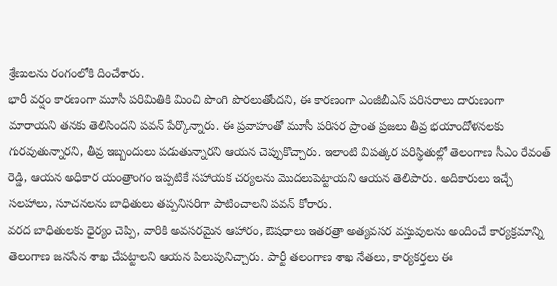శ్రేణులను రంగంలోకి దించేశారు.
భారీ వర్షం కారణంగా మూసీ పరిమితికి మించి పొంగి పొరలుతోందని, ఈ కారణంగా ఎంజీబీఎస్ పరిసరాలు దారుణంగా మారాయని తనకు తెలిసిందని పవన్ పేర్కొన్నారు. ఈ ప్రవాహంతో మూసీ పరిసర ప్రాంత ప్రజలు తీవ్ర భయాందోళనలకు గురవుతున్నారని, తీవ్ర ఇబ్బందులు పడుతున్నారని ఆయన చెప్పుకొచ్చారు. ఇలాంటి విపత్కర పరిస్థితుల్లో తెలంగాణ సీఎం రేవంత్ రెడ్డి, ఆయన అధికార యంత్రాంగం ఇప్పటికే సహాయక చర్యలను మొదలుపెట్టాయని ఆయన తెలిపారు. అదికారులు ఇచ్చే సలహాలు, సూచనలను బాధితులు తప్పనిసరిగా పాటించాలని పవన్ కోరారు.
వరద బాధితులకు ధైర్యం చెప్పి, వారికి అవసరమైన ఆహారం, ఔషధాలు ఇతరత్రా అత్యవసర వస్తువులను అందించే కార్యక్రమాన్ని తెలంగాణ జనసేన శాఖ చేపట్టాలని ఆయన పిలుపునిచ్చారు. పార్టీ తలంగాణ శాఖ నేతలు, కార్యకర్తలు ఈ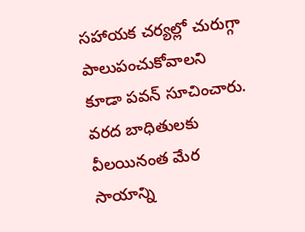సహాయక చర్యల్లో చురుగ్గా పాలుపంచుకోవాలని కూడా పవన్ సూచించారు. వరద బాధితులకు వీలయినంత మేర సాయాన్ని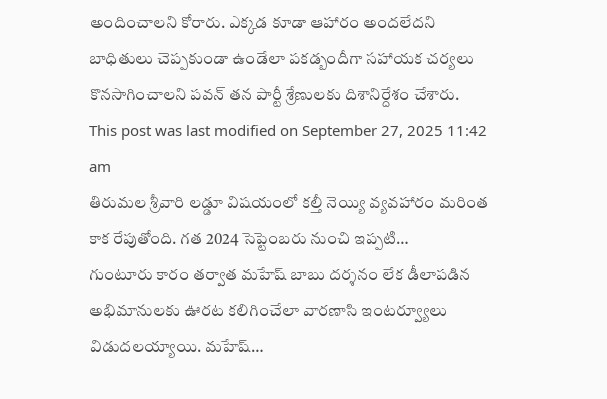అందించాలని కోరారు. ఎక్కడ కూడా ఆహారం అందలేదని బాధితులు చెప్పకుండా ఉండేలా పకడ్బందీగా సహాయక చర్యలు కొనసాగించాలని పవన్ తన పార్టీ శ్రేణులకు దిశానిర్దేశం చేశారు.
This post was last modified on September 27, 2025 11:42 am
తిరుమల శ్రీవారి లడ్డూ విషయంలో కల్తీ నెయ్యి వ్యవహారం మరింత కాక రేపుతోంది. గత 2024 సెప్టెంబరు నుంచి ఇప్పటి…
గుంటూరు కారం తర్వాత మహేష్ బాబు దర్శనం లేక డీలాపడిన అభిమానులకు ఊరట కలిగించేలా వారణాసి ఇంటర్వ్యూలు విడుదలయ్యాయి. మహేష్…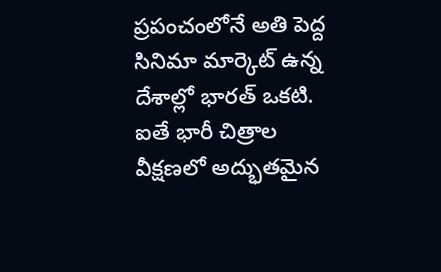ప్రపంచంలోనే అతి పెద్ద సినిమా మార్కెట్ ఉన్న దేశాల్లో భారత్ ఒకటి. ఐతే భారీ చిత్రాల వీక్షణలో అద్భుతమైన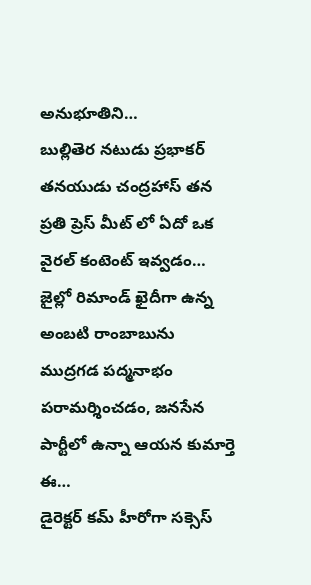అనుభూతిని…
బుల్లితెర నటుడు ప్రభాకర్ తనయుడు చంద్రహాస్ తన ప్రతి ప్రెస్ మీట్ లో ఏదో ఒక వైరల్ కంటెంట్ ఇవ్వడం…
జైల్లో రిమాండ్ ఖైదీగా ఉన్న అంబటి రాంబాబును ముద్రగడ పద్మనాభం పరామర్శించడం, జనసేన పార్టీలో ఉన్నా ఆయన కుమార్తె ఈ…
డైరెక్టర్ కమ్ హీరోగా సక్సెస్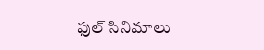ఫుల్ సినిమాలు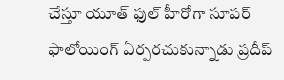చేస్తూ యూత్ ఫుల్ హీరోగా సూపర్ ఫాలోయింగ్ ఏర్పరచుకున్నాడు ప్రదీప్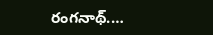రంగనాథ్.…